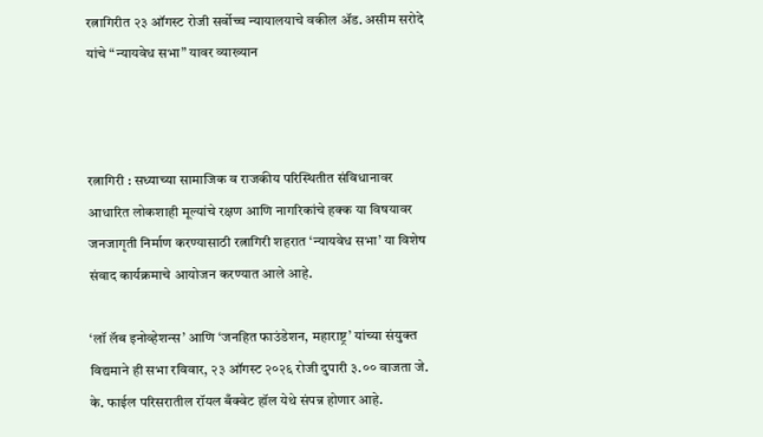रत्नागिरीत २३ ऑगस्ट रोजी सर्वोच्च न्यायालयाचे वकील ॲड. असीम सरोदे यांचे “न्यायवेध सभा” यावर व्याख्यान



रत्नागिरी : सध्याच्या सामाजिक व राजकीय परिस्थितीत संविधानावर आधारित लोकशाही मूल्यांचे रक्षण आणि नागरिकांचे हक्क या विषयावर जनजागृती निर्माण करण्यासाठी रत्नागिरी शहरात ‘न्यायवेध सभा’ या विशेष संवाद कार्यक्रमाचे आयोजन करण्यात आले आहे.

‘लॉ लॅब इनोव्हेशन्स’ आणि ‘जनहित फाउंडेशन, महाराष्ट्र’ यांच्या संयुक्त विद्यमाने ही सभा रविवार, २३ ऑगस्ट २०२६ रोजी दुपारी ३.०० वाजता जे. के. फाईल परिसरातील रॉयल बँक्वेट हॉल येथे संपन्न होणार आहे.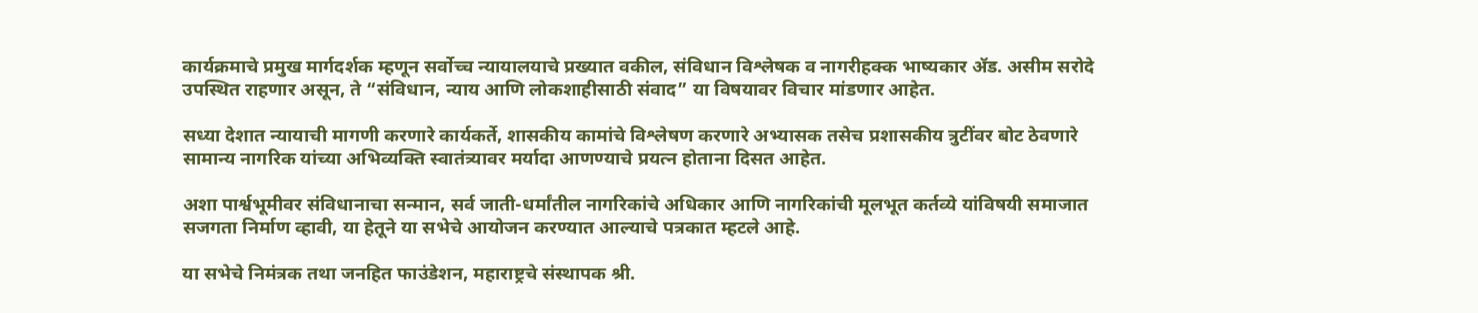कार्यक्रमाचे प्रमुख मार्गदर्शक म्हणून सर्वोच्च न्यायालयाचे प्रख्यात वकील, संविधान विश्लेषक व नागरीहक्क भाष्यकार ॲड. असीम सरोदे उपस्थित राहणार असून, ते “संविधान, न्याय आणि लोकशाहीसाठी संवाद” या विषयावर विचार मांडणार आहेत.

सध्या देशात न्यायाची मागणी करणारे कार्यकर्ते, शासकीय कामांचे विश्लेषण करणारे अभ्यासक तसेच प्रशासकीय त्रुटींवर बोट ठेवणारे सामान्य नागरिक यांच्या अभिव्यक्ति स्वातंत्र्यावर मर्यादा आणण्याचे प्रयत्न होताना दिसत आहेत.

अशा पार्श्वभूमीवर संविधानाचा सन्मान, सर्व जाती-धर्मांतील नागरिकांचे अधिकार आणि नागरिकांची मूलभूत कर्तव्ये यांविषयी समाजात सजगता निर्माण व्हावी, या हेतूने या सभेचे आयोजन करण्यात आल्याचे पत्रकात म्हटले आहे.

या सभेचे निमंत्रक तथा जनहित फाउंडेशन, महाराष्ट्रचे संस्थापक श्री.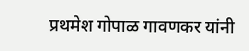प्रथमेश गोपाळ गावणकर यांनी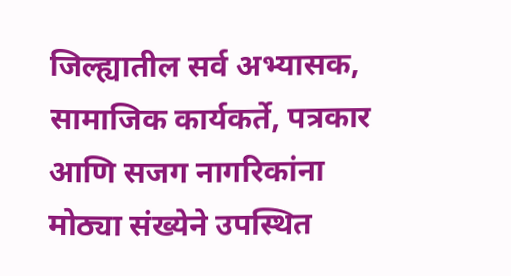जिल्ह्यातील सर्व अभ्यासक, सामाजिक कार्यकर्ते, पत्रकार आणि सजग नागरिकांना मोठ्या संख्येने उपस्थित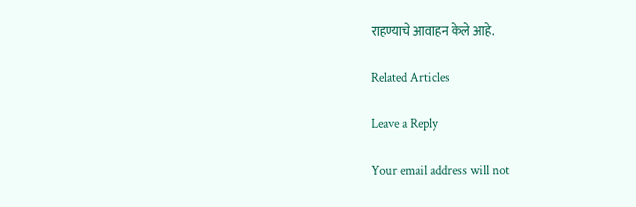राहण्याचे आवाहन केले आहे.

Related Articles

Leave a Reply

Your email address will not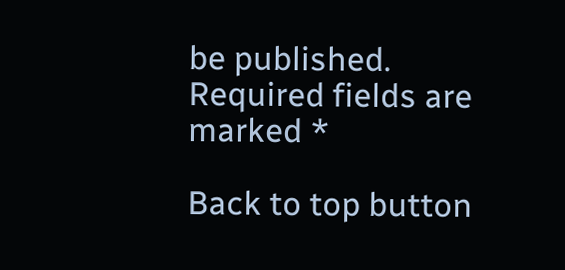be published. Required fields are marked *

Back to top button